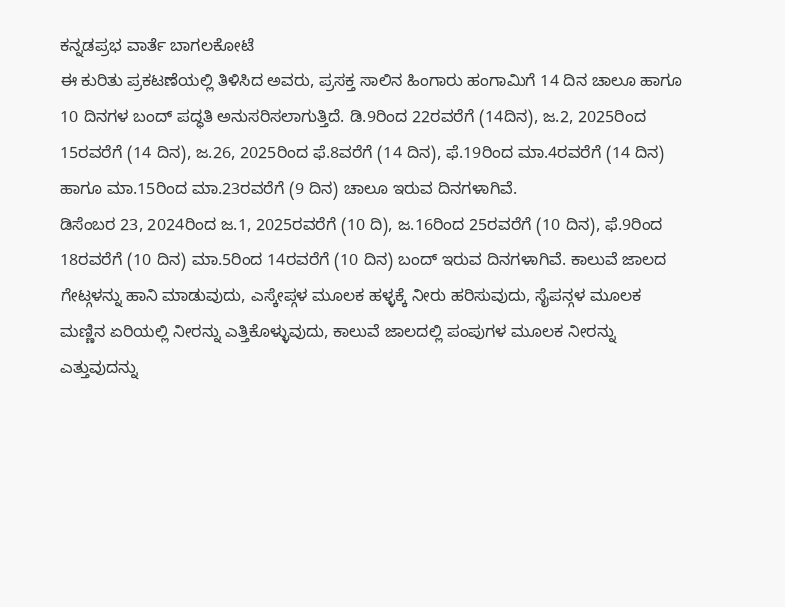ಕನ್ನಡಪ್ರಭ ವಾರ್ತೆ ಬಾಗಲಕೋಟೆ
ಈ ಕುರಿತು ಪ್ರಕಟಣೆಯಲ್ಲಿ ತಿಳಿಸಿದ ಅವರು, ಪ್ರಸಕ್ತ ಸಾಲಿನ ಹಿಂಗಾರು ಹಂಗಾಮಿಗೆ 14 ದಿನ ಚಾಲೂ ಹಾಗೂ 10 ದಿನಗಳ ಬಂದ್ ಪದ್ಧತಿ ಅನುಸರಿಸಲಾಗುತ್ತಿದೆ. ಡಿ.9ರಿಂದ 22ರವರೆಗೆ (14ದಿನ), ಜ.2, 2025ರಿಂದ 15ರವರೆಗೆ (14 ದಿನ), ಜ.26, 2025ರಿಂದ ಫೆ.8ವರೆಗೆ (14 ದಿನ), ಫೆ.19ರಿಂದ ಮಾ.4ರವರೆಗೆ (14 ದಿನ) ಹಾಗೂ ಮಾ.15ರಿಂದ ಮಾ.23ರವರೆಗೆ (9 ದಿನ) ಚಾಲೂ ಇರುವ ದಿನಗಳಾಗಿವೆ.
ಡಿಸೆಂಬರ 23, 2024ರಿಂದ ಜ.1, 2025ರವರೆಗೆ (10 ದಿ), ಜ.16ರಿಂದ 25ರವರೆಗೆ (10 ದಿನ), ಫೆ.9ರಿಂದ 18ರವರೆಗೆ (10 ದಿನ) ಮಾ.5ರಿಂದ 14ರವರೆಗೆ (10 ದಿನ) ಬಂದ್ ಇರುವ ದಿನಗಳಾಗಿವೆ. ಕಾಲುವೆ ಜಾಲದ ಗೇಟ್ಗಳನ್ನು ಹಾನಿ ಮಾಡುವುದು, ಎಸ್ಕೇಪ್ಗಳ ಮೂಲಕ ಹಳ್ಳಕ್ಕೆ ನೀರು ಹರಿಸುವುದು, ಸೈಪನ್ಗಳ ಮೂಲಕ ಮಣ್ಣಿನ ಏರಿಯಲ್ಲಿ ನೀರನ್ನು ಎತ್ತಿಕೊಳ್ಳುವುದು, ಕಾಲುವೆ ಜಾಲದಲ್ಲಿ ಪಂಪುಗಳ ಮೂಲಕ ನೀರನ್ನು ಎತ್ತುವುದನ್ನು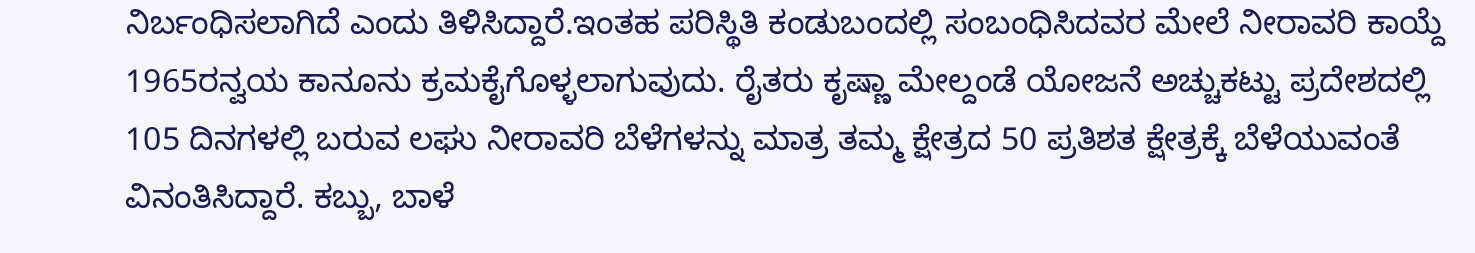ನಿರ್ಬಂಧಿಸಲಾಗಿದೆ ಎಂದು ತಿಳಿಸಿದ್ದಾರೆ.ಇಂತಹ ಪರಿಸ್ಥಿತಿ ಕಂಡುಬಂದಲ್ಲಿ ಸಂಬಂಧಿಸಿದವರ ಮೇಲೆ ನೀರಾವರಿ ಕಾಯ್ದೆ 1965ರನ್ವಯ ಕಾನೂನು ಕ್ರಮಕೈಗೊಳ್ಳಲಾಗುವುದು. ರೈತರು ಕೃಷ್ಣಾ ಮೇಲ್ದಂಡೆ ಯೋಜನೆ ಅಚ್ಚುಕಟ್ಟು ಪ್ರದೇಶದಲ್ಲಿ 105 ದಿನಗಳಲ್ಲಿ ಬರುವ ಲಘು ನೀರಾವರಿ ಬೆಳೆಗಳನ್ನು ಮಾತ್ರ ತಮ್ಮ ಕ್ಷೇತ್ರದ 50 ಪ್ರತಿಶತ ಕ್ಷೇತ್ರಕ್ಕೆ ಬೆಳೆಯುವಂತೆ ವಿನಂತಿಸಿದ್ದಾರೆ. ಕಬ್ಬು, ಬಾಳೆ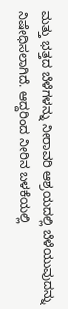ಮತ್ತು ಭತ್ತದ ಬೆಳೆಗಳನ್ನು ನೀರಾವರಿ ಆಶ್ರಯದಲ್ಲಿ ಬೆಳೆಯುವುದನ್ನು ನಿಷೇಧಿಸಲಾಗಿದೆ. ಆದ್ದರಿಂದ ನೀರಿನ ಬಳಕೆಯಲ್ಲಿ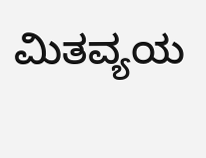ಮಿತವ್ಯಯ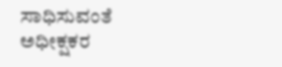ಸಾಧಿಸುವಂತೆ ಅಧೀಕ್ಷಕರ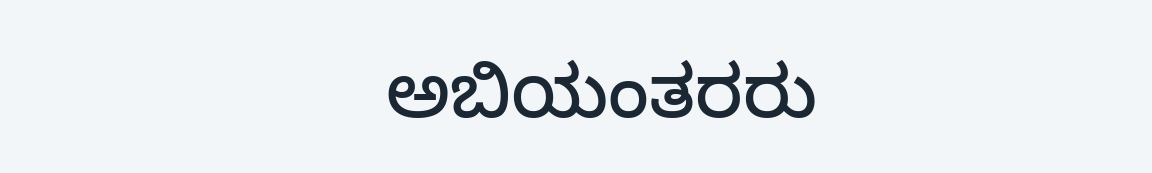ಅಬಿಯಂತರರು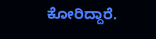ಕೋರಿದ್ದಾರೆ.